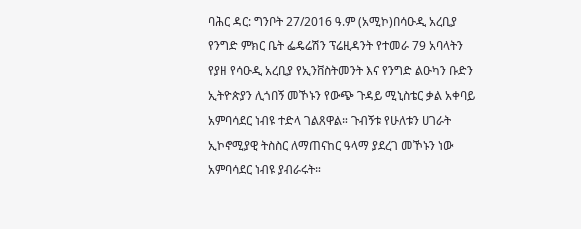ባሕር ዳር: ግንቦት 27/2016 ዓ.ም (አሚኮ)በሳዑዲ አረቢያ የንግድ ምክር ቤት ፌዴሬሽን ፕሬዚዳንት የተመራ 79 አባላትን የያዘ የሳዑዲ አረቢያ የኢንቨስትመንት እና የንግድ ልዑካን ቡድን ኢትዮጵያን ሊጎበኝ መኾኑን የውጭ ጉዳይ ሚኒስቴር ቃል አቀባይ አምባሳደር ነብዩ ተድላ ገልጸዋል። ጉብኝቱ የሁለቱን ሀገራት ኢኮኖሚያዊ ትስስር ለማጠናከር ዓላማ ያደረገ መኾኑን ነው አምባሳደር ነብዩ ያብራሩት።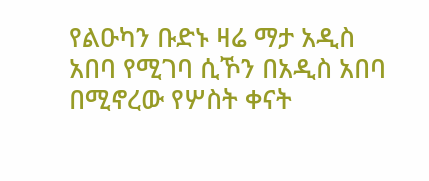የልዑካን ቡድኑ ዛሬ ማታ አዲስ አበባ የሚገባ ሲኾን በአዲስ አበባ በሚኖረው የሦስት ቀናት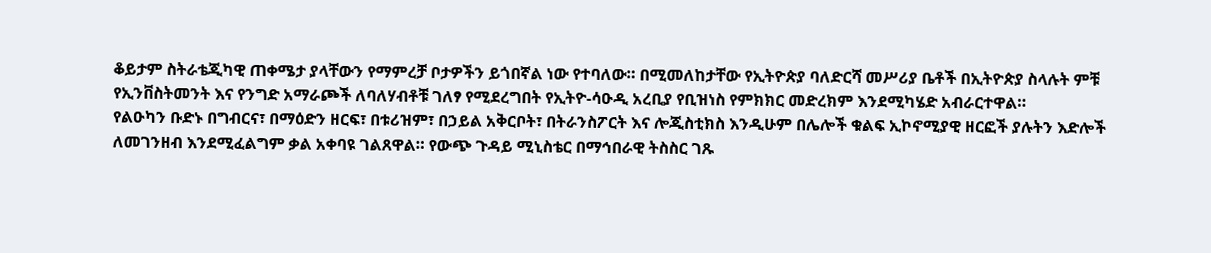ቆይታም ስትራቴጂካዊ ጠቀሜታ ያላቸውን የማምረቻ ቦታዎችን ይጎበኛል ነው የተባለው። በሚመለከታቸው የኢትዮጵያ ባለድርሻ መሥሪያ ቤቶች በኢትዮጵያ ስላሉት ምቹ የኢንቨስትመንት እና የንግድ አማራጮች ለባለሃብቶቹ ገለፃ የሚደረግበት የኢትዮ-ሳዑዲ አረቢያ የቢዝነስ የምክክር መድረክም እንደሚካሄድ አብራርተዋል።
የልዑካን ቡድኑ በግብርና፣ በማዕድን ዘርፍ፣ በቱሪዝም፣ በኃይል አቅርቦት፣ በትራንስፖርት እና ሎጂስቲክስ እንዲሁም በሌሎች ቁልፍ ኢኮኖሚያዊ ዘርፎች ያሉትን እድሎች ለመገንዘብ እንደሚፈልግም ቃል አቀባዩ ገልጸዋል። የውጭ ጉዳይ ሚኒስቴር በማኅበራዊ ትስስር ገጹ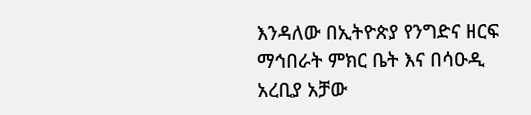እንዳለው በኢትዮጵያ የንግድና ዘርፍ ማኅበራት ምክር ቤት እና በሳዑዲ አረቢያ አቻው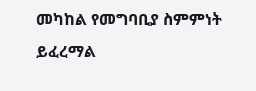መካከል የመግባቢያ ስምምነት ይፈረማል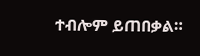ተብሎም ይጠበቃል።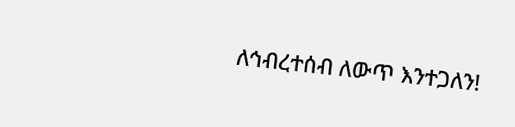ለኅብረተሰብ ለውጥ እንተጋለን!